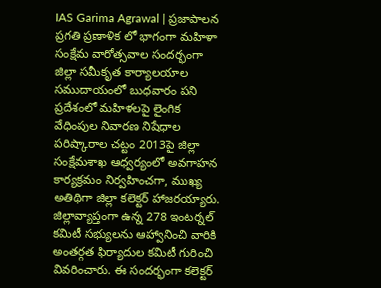IAS Garima Agrawal | ప్రజాపాలన ప్రగతి ప్రణాళిక లో భాగంగా మహిళా సంక్షేమ వారోత్సవాల సందర్భంగా జిల్లా సమీకృత కార్యాలయాల సముదాయంలో బుధవారం పని ప్రదేశంలో మహిళలపై లైంగిక వేధింపుల నివారణ నిషేధాల పరిష్కారాల చట్టం 2013పై జిల్లా సంక్షేమశాఖ ఆధ్వర్యంలో అవగాహన కార్యక్రమం నిర్వహించగా, ముఖ్య అతిథిగా జిల్లా కలెక్టర్ హాజరయ్యారు. జిల్లావ్యాప్తంగా ఉన్న 278 ఇంటర్నల్ కమిటీ సభ్యులను ఆహ్వానించి వారికి అంతర్గత ఫిర్యాదుల కమిటీ గురించి వివరించారు. ఈ సందర్భంగా కలెక్టర్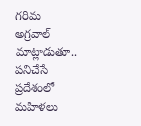గరిమ అగ్రవాల్ మాట్లాడుతూ.. పనిచేసే ప్రదేశంలో మహిళలు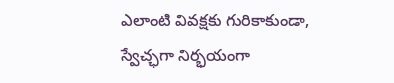ఎలాంటి వివక్షకు గురికాకుండా, స్వేచ్ఛగా నిర్భయంగా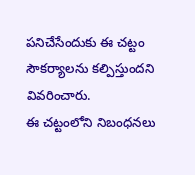పనిచేసేందుకు ఈ చట్టం సౌకర్యాలను కల్పిస్తుందని వివరించారు.
ఈ చట్టంలోని నిబంధనలు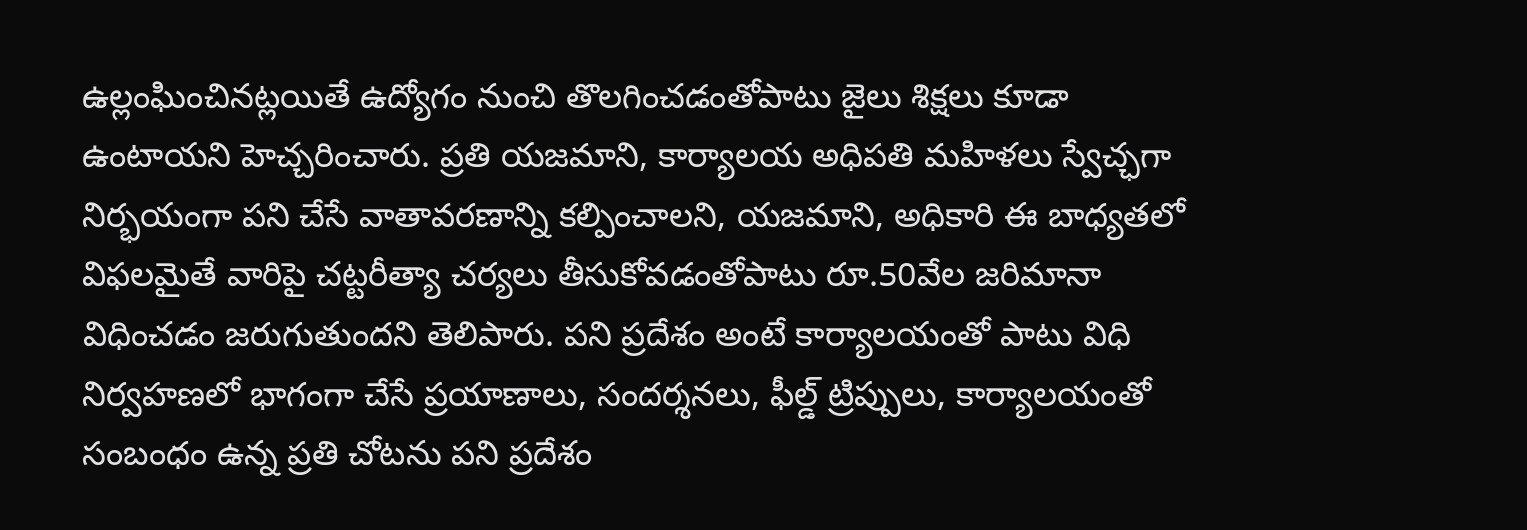ఉల్లంఘించినట్లయితే ఉద్యోగం నుంచి తొలగించడంతోపాటు జైలు శిక్షలు కూడా ఉంటాయని హెచ్చరించారు. ప్రతి యజమాని, కార్యాలయ అధిపతి మహిళలు స్వేచ్ఛగా నిర్భయంగా పని చేసే వాతావరణాన్ని కల్పించాలని, యజమాని, అధికారి ఈ బాధ్యతలో విఫలమైతే వారిపై చట్టరీత్యా చర్యలు తీసుకోవడంతోపాటు రూ.50వేల జరిమానా విధించడం జరుగుతుందని తెలిపారు. పని ప్రదేశం అంటే కార్యాలయంతో పాటు విధి నిర్వహణలో భాగంగా చేసే ప్రయాణాలు, సందర్శనలు, ఫీల్డ్ ట్రిప్పులు, కార్యాలయంతో సంబంధం ఉన్న ప్రతి చోటను పని ప్రదేశం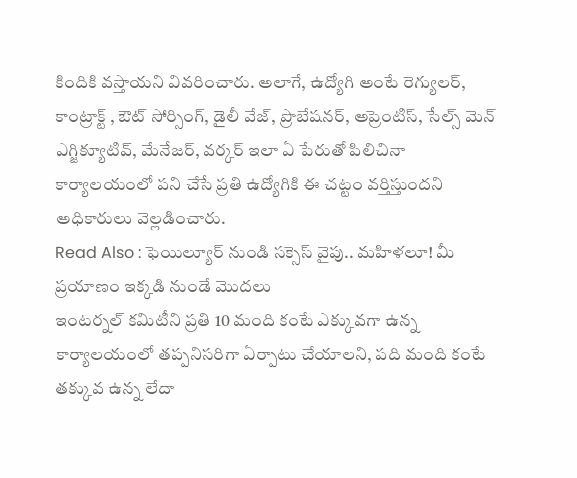కిందికి వస్తాయని వివరించారు. అలాగే, ఉద్యోగి అంటే రెగ్యులర్, కాంట్రాక్ట్ , ఔట్ సోర్సింగ్, డైలీ వేజ్, ప్రొబేషనర్, అప్రెంటిస్, సేల్స్ మెన్ ఎగ్జిక్యూటివ్, మేనేజర్, వర్కర్ ఇలా ఏ పేరుతో పిలిచినా కార్యాలయంలో పని చేసే ప్రతి ఉద్యోగికి ఈ చట్టం వర్తిస్తుందని అధికారులు వెల్లడించారు.
Read Also : ఫెయిల్యూర్ నుండి సక్సెస్ వైపు.. మహిళలూ! మీ ప్రయాణం ఇక్కడి నుండే మొదలు
ఇంటర్నల్ కమిటీని ప్రతి 10 మంది కంటే ఎక్కువగా ఉన్న కార్యాలయంలో తప్పనిసరిగా ఏర్పాటు చేయాలని, పది మంది కంటే తక్కువ ఉన్న లేదా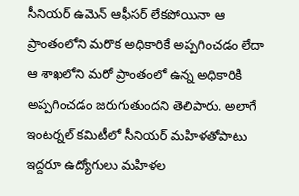సీనియర్ ఉమెన్ ఆఫీసర్ లేకపోయినా ఆ ప్రాంతంలోని మరొక అధికారికే అప్పగించడం లేదా ఆ శాఖలోని మరో ప్రాంతంలో ఉన్న అధికారికి అప్పగించడం జరుగుతుందని తెలిపారు. అలాగే ఇంటర్నల్ కమిటీలో సీనియర్ మహిళతోపాటు ఇద్దరూ ఉద్యోగులు మహిళల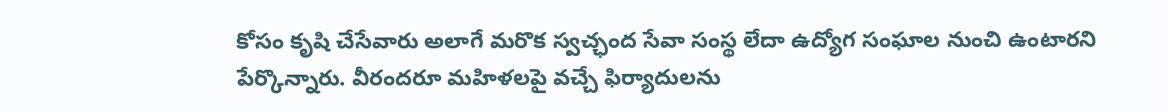కోసం కృషి చేసేవారు అలాగే మరొక స్వచ్ఛంద సేవా సంస్థ లేదా ఉద్యోగ సంఘాల నుంచి ఉంటారని పేర్కొన్నారు. వీరందరూ మహిళలపై వచ్చే ఫిర్యాదులను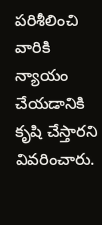పరిశీలించి వారికి న్యాయం చేయడానికి కృషి చేస్తారని వివరించారు.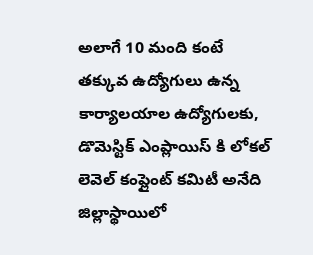అలాగే 10 మంది కంటే తక్కువ ఉద్యోగులు ఉన్న కార్యాలయాల ఉద్యోగులకు, డొమెస్టిక్ ఎంప్లాయిస్ కి లోకల్ లెవెల్ కంప్లైంట్ కమిటీ అనేది జిల్లాస్థాయిలో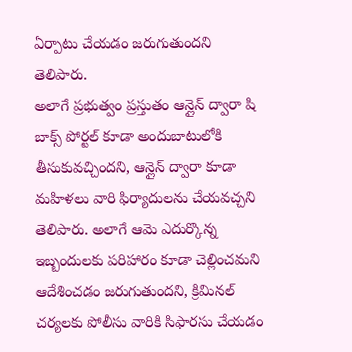ఏర్పాటు చేయడం జరుగుతుందని తెలిపారు.
అలాగే ప్రభుత్వం ప్రస్తుతం ఆన్లైన్ ద్వారా షి బాక్స్ పోర్టల్ కూడా అందుబాటులోకి తీసుకువచ్చిందని, ఆన్లైన్ ద్వారా కూడా మహిళలు వారి ఫిర్యాదులను చేయవచ్చని తెలిపారు. అలాగే ఆమె ఎదుర్కొన్న ఇబ్బందులకు పరిహారం కూడా చెల్లించమని ఆదేశించడం జరుగుతుందని, క్రిమినల్ చర్యలకు పోలీసు వారికి సిఫారసు చేయడం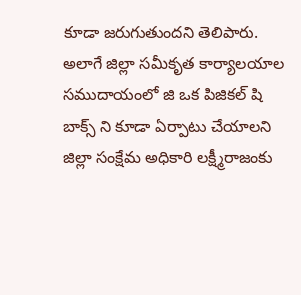కూడా జరుగుతుందని తెలిపారు. అలాగే జిల్లా సమీకృత కార్యాలయాల సముదాయంలో జి ఒక పిజికల్ షి బాక్స్ ని కూడా ఏర్పాటు చేయాలని జిల్లా సంక్షేమ అధికారి లక్ష్మీరాజంకు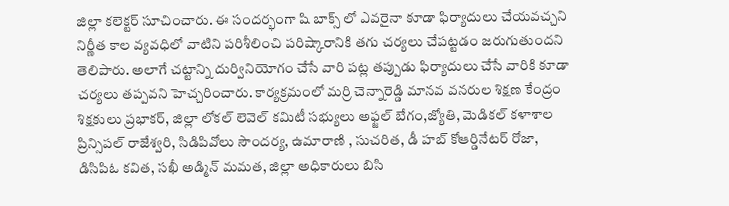జిల్లా కలెక్టర్ సూచించారు. ఈ సందర్భంగా షి బాక్స్ లో ఎవరైనా కూడా ఫిర్యాదులు చేయవచ్చని నిర్ణీత కాల వ్యవధిలో వాటిని పరిశీలించి పరిష్కారానికి తగు చర్యలు చేపట్టడం జరుగుతుందని తెలిపారు. అలాగే చట్టాన్ని దుర్వినియోగం చేసే వారి పట్ల తప్పుడు ఫిర్యాదులు చేసే వారికి కూడా చర్యలు తప్పవని హెచ్చరించారు. కార్యక్రమంలో మర్రి చెన్నారెడ్డి మానవ వనరుల శిక్షణ కేంద్రం శిక్షకులు ప్రభాకర్, జిల్లా లోకల్ లెవెల్ కమిటీ సభ్యులు అఫ్జల్ బేగం,జ్యోతి, మెడికల్ కళాశాల ప్రిన్సిపల్ రాజేశ్వరి, సిడిపివోలు సౌందర్య, ఉమారాణి , సుచరిత, డీ హబ్ కోఆర్డినేటర్ రోజా, డిసిపిఓ కవిత, సఖీ అడ్మిన్ మమత, జిల్లా అధికారులు బిసి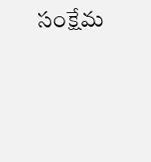సంక్షేమ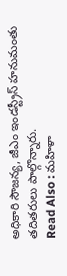అధికారి సౌజన్య, జీఎం ఇండస్ట్రీస్ హనుమంతు తదితరులు పాల్గొన్నారు.
Read Also : మహిళా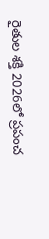రైతుల శక్తి 2026లో ప్రపంచ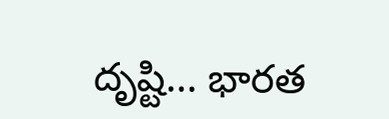దృష్టి… భారత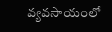వ్యవసాయంలో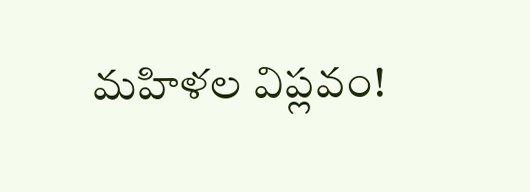మహిళల విప్లవం!